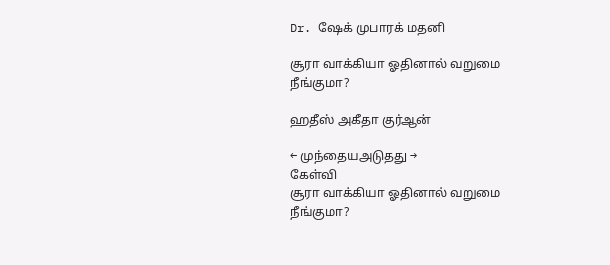Dr. ஷேக் முபாரக் மதனி

சூரா வாக்கியா ஓதினால் வறுமை நீங்குமா?

ஹதீஸ் அகீதா குர்ஆன்

← முந்தையஅடுதது →
கேள்வி
சூரா வாக்கியா ஓதினால் வறுமை நீங்குமா?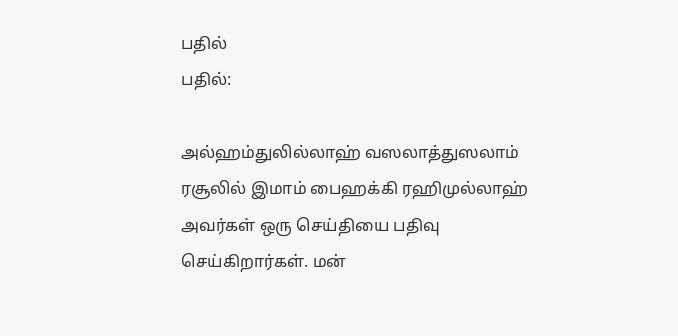பதில்
பதில்:

அல்ஹம்துலில்லாஹ் வஸலாத்துஸலாம் ரசூலில் இமாம் பைஹக்கி ரஹிமுல்லாஹ் அவர்கள் ஒரு செய்தியை பதிவு செய்கிறார்கள். மன்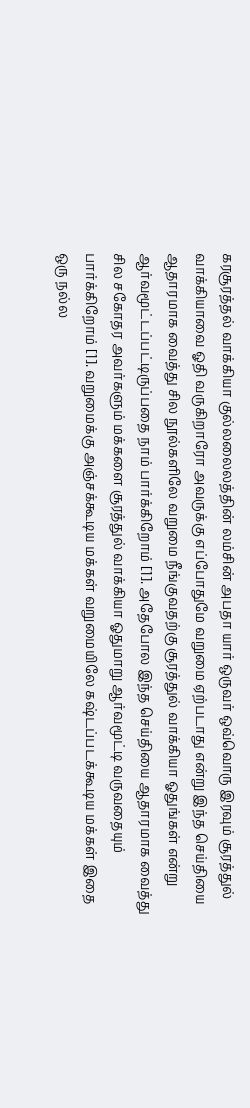கரசூரத்தல் வாக்கியா குல்லலைலத்தின் லம்சின் அபதா யார் ஒருவர் ஒவ்வொரு இரவும் சூரத்துல் வாக்கியாவை ஓதி வருகிறாரோ அவருக்கு எப்போதுமே வறுமை ஏற்படாது என்று இந்த செய்தியை ஆதாரமாக வைத்து சில நூல்களிலே வறுமை நீங்குவதற்கு சூரத்துல் வாக்கியா ஓதுங்கள் என்று ஆர்வமூட்டப்பட்டிருப்பதை நாம் பார்க்கிறோம் [1]. அதேபோல இந்த செய்தியை ஆதாரமாக வைத்து சில சகோதர அவர்களும் மக்களை சூரத்துல் வாக்கியா ஓதுமாறு ஆர்வமூட்டி வருவதையும் பார்க்கிறோம் [1]. வறுமைக்கு அஞ்சக்கூடிய மக்கள் வறுமையிலே கஷ்டப்படக்கூடிய மக்கள் இதை ஒரு நல்ல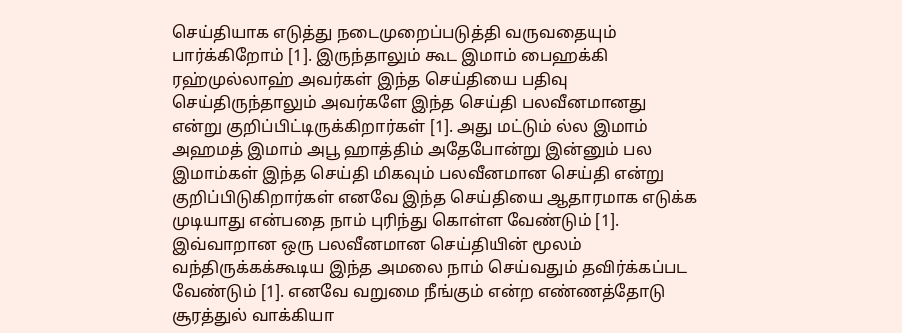செய்தியாக எடுத்து நடைமுறைப்படுத்தி வருவதையும் பார்க்கிறோம் [1]. இருந்தாலும் கூட இமாம் பைஹக்கி ரஹ்முல்லாஹ் அவர்கள் இந்த செய்தியை பதிவு செய்திருந்தாலும் அவர்களே இந்த செய்தி பலவீனமானது என்று குறிப்பிட்டிருக்கிறார்கள் [1]. அது மட்டும் ல்ல இமாம் அஹமத் இமாம் அபூ ஹாத்திம் அதேபோன்று இன்னும் பல இமாம்கள் இந்த செய்தி மிகவும் பலவீனமான செய்தி என்று குறிப்பிடுகிறார்கள் எனவே இந்த செய்தியை ஆதாரமாக எடுக்க முடியாது என்பதை நாம் புரிந்து கொள்ள வேண்டும் [1]. இவ்வாறான ஒரு பலவீனமான செய்தியின் மூலம் வந்திருக்கக்கூடிய இந்த அமலை நாம் செய்வதும் தவிர்க்கப்பட வேண்டும் [1]. எனவே வறுமை நீங்கும் என்ற எண்ணத்தோடு சூரத்துல் வாக்கியா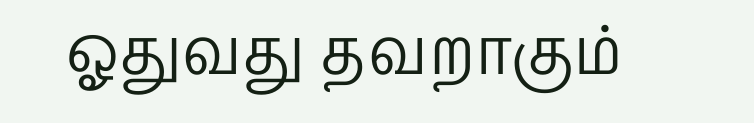ஓதுவது தவறாகும்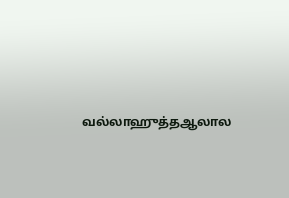வல்லாஹுத்தஆலால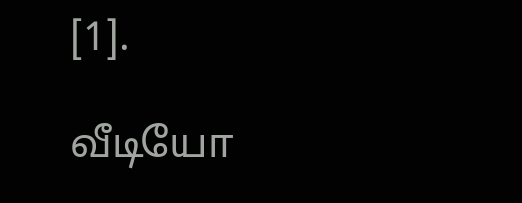[1].

வீடியோ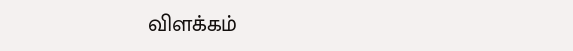விளக்கம்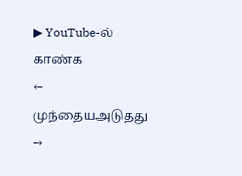▶ YouTube-ல் காண்க
← முந்தையஅடுதது →